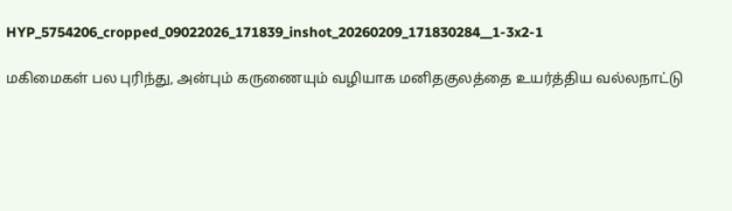HYP_5754206_cropped_09022026_171839_inshot_20260209_171830284__1-3x2-1

மகிமைகள் பல புரிந்து, அன்பும் கருணையும் வழியாக மனிதகுலத்தை உயர்த்திய வல்லநாட்டு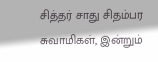சித்தர் சாது சிதம்பர சுவாமிகள், இன்றும்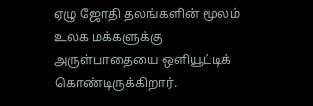ஏழு ஜோதி தலங்களின் மூலம் உலக மக்களுக்கு அருள்பாதையை ஒளியூட்டிக் கொண்டிருக்கிறார்.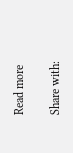Read more

Share with: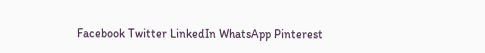Facebook Twitter LinkedIn WhatsApp Pinterest